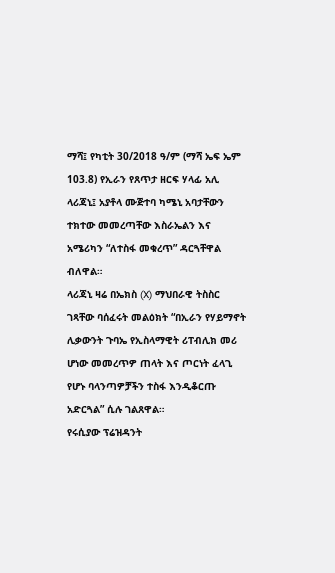ማሻ፤ የካቲት 30/2018 ዓ/ም (ማሻ ኤፍ ኤም 103.8) የኢራን የጸጥታ ዘርፍ ሃላፊ አሊ ላሪጃኒ፤ አያቶላ ሙጅተባ ካሜኒ አባታቸውን ተክተው መመረጣቸው እስራኤልን እና አሜሪካን “ለተስፋ መቁረጥ” ዳርጓቸዋል ብለዋል።
ላሪጃኒ ዛሬ በኤክስ (X) ማህበራዊ ትስስር ገጻቸው ባሰፈሩት መልዕክት “በኢራን የሃይማኖት ሊቃውንት ጉባኤ የኢስላማዊት ሪፐብሊክ መሪ ሆነው መመረጥዎ ጠላት እና ጦርነት ፈላጊ የሆኑ ባላንጣዎቻችን ተስፋ እንዲቆርጡ አድርጓል” ሲሉ ገልጸዋል።
የሩሲያው ፕሬዝዳንት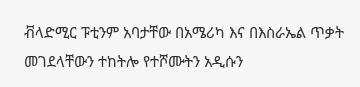ቭላድሚር ፑቲንም አባታቸው በአሜሪካ እና በእስራኤል ጥቃት መገደላቸውን ተከትሎ የተሾሙትን አዲሱን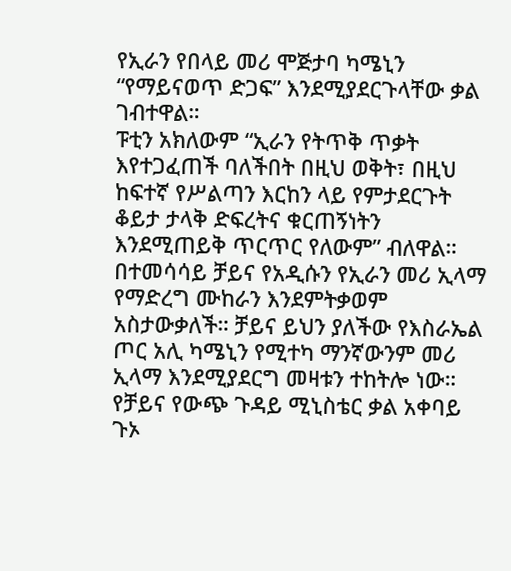የኢራን የበላይ መሪ ሞጅታባ ካሜኒን “የማይናወጥ ድጋፍ” እንደሚያደርጉላቸው ቃል ገብተዋል።
ፑቲን አክለውም “ኢራን የትጥቅ ጥቃት እየተጋፈጠች ባለችበት በዚህ ወቅት፣ በዚህ ከፍተኛ የሥልጣን እርከን ላይ የምታደርጉት ቆይታ ታላቅ ድፍረትና ቁርጠኝነትን እንደሚጠይቅ ጥርጥር የለውም” ብለዋል።
በተመሳሳይ ቻይና የአዲሱን የኢራን መሪ ኢላማ የማድረግ ሙከራን እንደምትቃወም አስታውቃለች። ቻይና ይህን ያለችው የእስራኤል ጦር አሊ ካሜኒን የሚተካ ማንኛውንም መሪ ኢላማ እንደሚያደርግ መዛቱን ተከትሎ ነው።
የቻይና የውጭ ጉዳይ ሚኒስቴር ቃል አቀባይ ጉኦ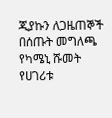ጂያኩን ለጋዜጠኞች በሰጡት መግለጫ የካሜኒ ሹመት የሀገሪቱ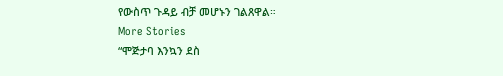የውስጥ ጉዳይ ብቻ መሆኑን ገልጸዋል።
More Stories
“ሞጅታባ እንኳን ደስ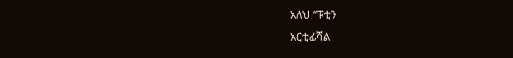አለህ “ፑቲን
አርቲፊሻል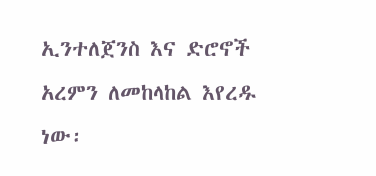ኢንተለጀንስ እና ድሮኖች አረምን ለመከላከል እየረዱ ነው፡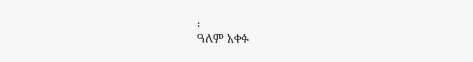፡
ዓለም አቀፉ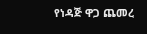የነዳጅ ዋጋ ጨመረ